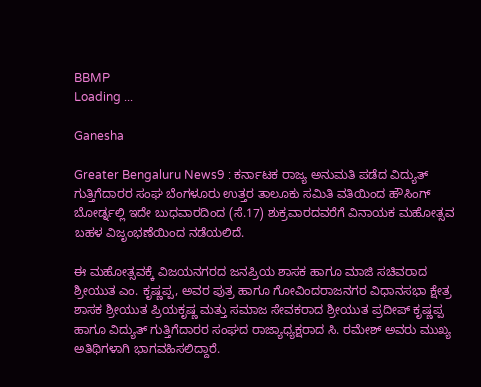BBMP
Loading ...

Ganesha

Greater Bengaluru News9 : ಕರ್ನಾಟಕ ರಾಜ್ಯ ಅನುಮತಿ ಪಡೆದ ವಿದ್ಯುತ್ ಗುತ್ತಿಗೆದಾರರ ಸಂಘ ಬೆಂಗಳೂರು ಉತ್ತರ ತಾಲೂಕು ಸಮಿತಿ ವತಿಯಿಂದ ಹೌಸಿಂಗ್ ಬೋರ್ಡ್ನಲ್ಲಿ ಇದೇ ಬುಧವಾರದಿಂದ (ಸೆ.17) ಶುಕ್ರವಾರದವರೆಗೆ ವಿನಾಯಕ ಮಹೋತ್ಸವ ಬಹಳ ವಿಜೃಂಭಣೆಯಿಂದ ನಡೆಯಲಿದೆ.

ಈ ಮಹೋತ್ಸವಕ್ಕೆ ವಿಜಯನಗರದ ಜನಪ್ರಿಯ ಶಾಸಕ ಹಾಗೂ ಮಾಜಿ ಸಚಿವರಾದ ಶ್ರೀಯುತ ಎಂ. ಕೃಷ್ಣಪ್ಪ, ಅವರ ಪುತ್ರ ಹಾಗೂ ಗೋವಿಂದರಾಜನಗರ ವಿಧಾನಸಭಾ ಕ್ಷೇತ್ರ ಶಾಸಕ ಶ್ರೀಯುತ ಪ್ರಿಯಕೃಷ್ಣ ಮತ್ತು ಸಮಾಜ ಸೇವಕರಾದ ಶ್ರೀಯುತ ಪ್ರದೀಪ್ ಕೃಷ್ಣಪ್ಪ ಹಾಗೂ ವಿದ್ಯುತ್ ಗುತ್ತಿಗೆದಾರರ ಸಂಘದ ರಾಜ್ಯಾಧ್ಯಕ್ಷರಾದ ಸಿ. ರಮೇಶ್ ಅವರು ಮುಖ್ಯ ಅತಿಥಿಗಳಾಗಿ ಭಾಗವಹಿಸಲಿದ್ದಾರೆ.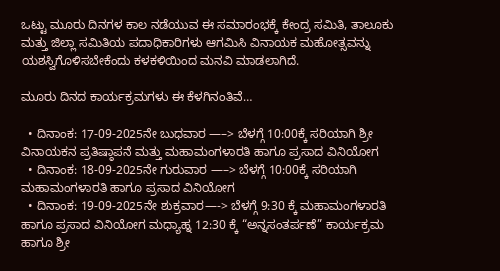ಒಟ್ಟು ಮೂರು ದಿನಗಳ ಕಾಲ ನಡೆಯುವ ಈ ಸಮಾರಂಭಕ್ಕೆ ಕೇಂದ್ರ ಸಮಿತಿ, ತಾಲೂಕು ಮತ್ತು ಜಿಲ್ಲಾ ಸಮಿತಿಯ ಪದಾಧಿಕಾರಿಗಳು ಆಗಮಿಸಿ ವಿನಾಯಕ ಮಹೋತ್ಸವನ್ನು ಯಶಸ್ವಿಗೊಳಿಸಬೇಕೆಂದು ಕಳಕಳಿಯಿಂದ ಮನವಿ ಮಾಡಲಾಗಿದೆ.

ಮೂರು ದಿನದ ಕಾರ್ಯಕ್ರಮಗಳು ಈ ಕೆಳಗಿನಂತಿವೆ…

  • ದಿನಾಂಕ: 17-09-2025ನೇ ಬುಧವಾರ —–> ಬೆಳಗ್ಗೆ 10:00ಕ್ಕೆ ಸರಿಯಾಗಿ ಶ್ರೀ ವಿನಾಯಕನ ಪ್ರತಿಷ್ಠಾಪನೆ ಮತ್ತು ಮಹಾಮಂಗಳಾರತಿ ಹಾಗೂ ಪ್ರಸಾದ ವಿನಿಯೋಗ
  • ದಿನಾಂಕ: 18-09-2025ನೇ ಗುರುವಾರ —–> ಬೆಳಗ್ಗೆ 10:00ಕ್ಕೆ ಸರಿಯಾಗಿ ಮಹಾಮಂಗಳಾರತಿ ಹಾಗೂ ಪ್ರಸಾದ ವಿನಿಯೋಗ
  • ದಿನಾಂಕ: 19-09-2025ನೇ ಶುಕ್ರವಾರ—-> ಬೆಳಗ್ಗೆ 9:30 ಕ್ಕೆ ಮಹಾಮಂಗಳಾರತಿ ಹಾಗೂ ಪ್ರಸಾದ ವಿನಿಯೋಗ ಮಧ್ಯಾಹ್ನ 12:30 ಕ್ಕೆ “ಅನ್ನಸಂತರ್ಪಣೆ” ಕಾರ್ಯಕ್ರಮ ಹಾಗೂ ಶ್ರೀ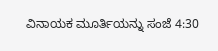ವಿನಾಯಕ ಮೂರ್ತಿಯನ್ನು ಸಂಜೆ 4:30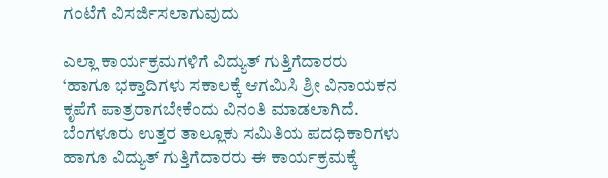ಗಂಟೆಗೆ ವಿಸರ್ಜಿಸಲಾಗುವುದು

ಎಲ್ಲಾ ಕಾರ್ಯಕ್ರಮಗಳಿಗೆ ವಿದ್ಯುತ್ ಗುತ್ತಿಗೆದಾರರು ‘ಹಾಗೂ ಭಕ್ತಾದಿಗಳು ಸಕಾಲಕ್ಕೆ ಆಗಮಿಸಿ ಶ್ರೀ ವಿನಾಯಕನ ಕೃಪೆಗೆ ಪಾತ್ರರಾಗಬೇಕೆಂದು ವಿನಂತಿ ಮಾಡಲಾಗಿದೆ. ಬೆಂಗಳೂರು ಉತ್ತರ ತಾಲ್ಲೂಕು ಸಮಿತಿಯ ಪದಧಿಕಾರಿಗಳು ಹಾಗೂ ವಿದ್ಯುತ್‌ ಗುತ್ತಿಗೆದಾರರು ಈ ಕಾರ್ಯಕ್ರಮಕ್ಕೆ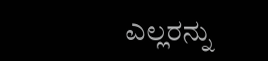ಎಲ್ಲರನ್ನು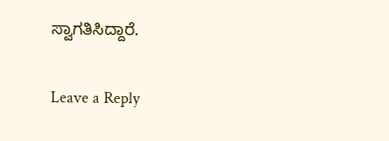ಸ್ವಾಗತಿಸಿದ್ದಾರೆ.

Leave a Reply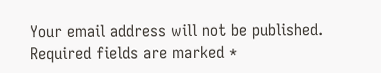Your email address will not be published. Required fields are marked *